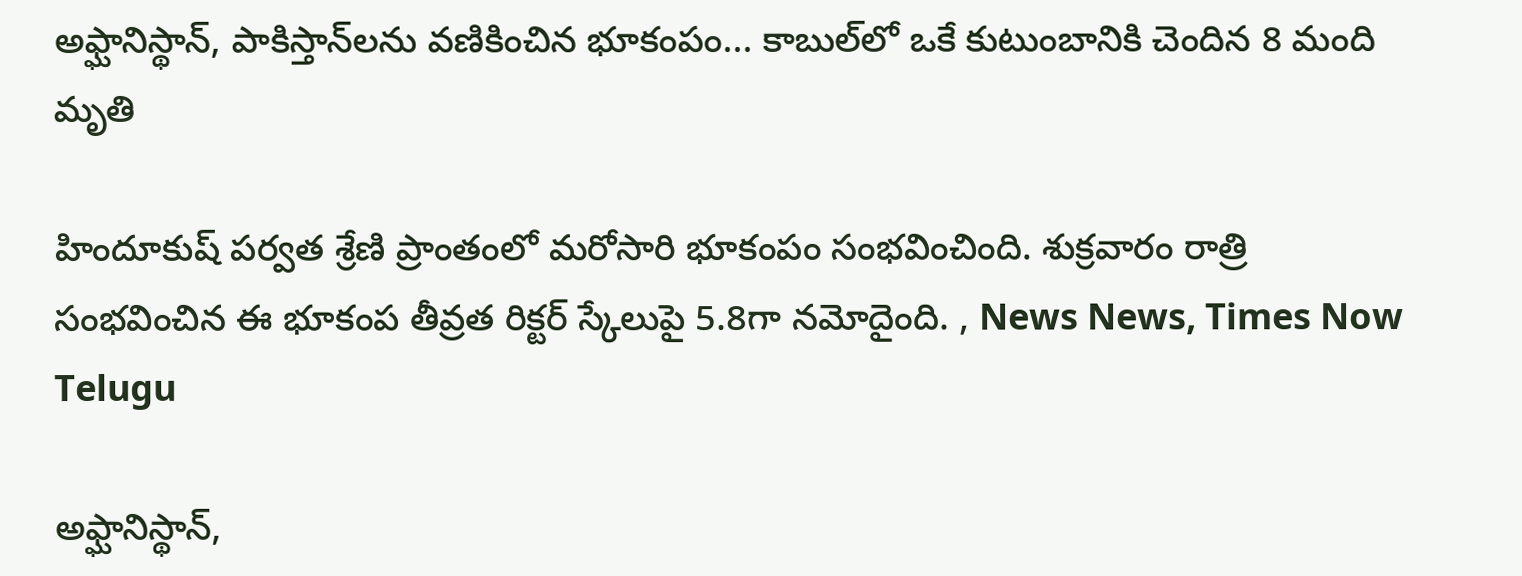అఫ్ఘానిస్థాన్‌, పాకిస్తాన్‌లను వణికించిన భూకంపం... కాబుల్‌లో ఒకే కుటుంబానికి చెందిన 8 మంది మృతి

హిందూకుష్‌ పర్వత శ్రేణి ప్రాంతంలో మరోసారి భూకంపం సంభవించింది. శుక్రవారం రాత్రి సంభవించిన ఈ భూకంప తీవ్రత రిక్టర్ స్కేలుపై 5.8గా నమోదైంది. , News News, Times Now Telugu

అఫ్ఘానిస్థాన్‌,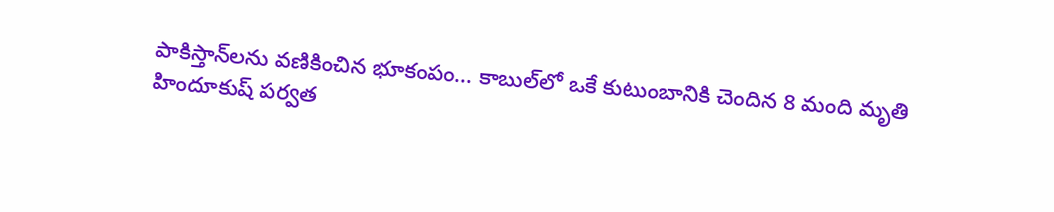పాకిస్తాన్‌లను వణికించిన భూకంపం... కాబుల్‌లో ఒకే కుటుంబానికి చెందిన 8 మంది మృతి
హిందూకుష్‌ పర్వత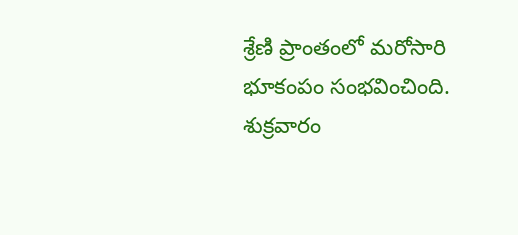శ్రేణి ప్రాంతంలో మరోసారి భూకంపం సంభవించింది. శుక్రవారం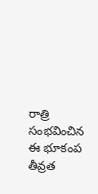రాత్రి సంభవించిన ఈ భూకంప తీవ్రత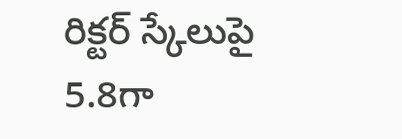రిక్టర్ స్కేలుపై 5.8గా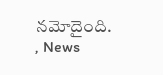నమోదైంది. , News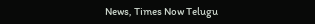News, Times Now Telugu